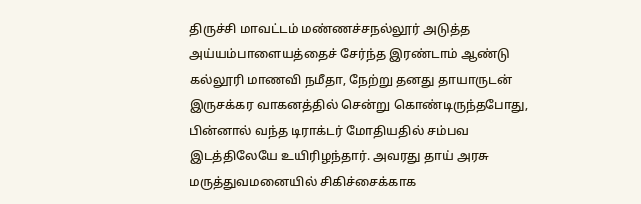திருச்சி மாவட்டம் மண்ணச்சநல்லூர் அடுத்த அய்யம்பாளையத்தைச் சேர்ந்த இரண்டாம் ஆண்டு கல்லூரி மாணவி நமீதா, நேற்று தனது தாயாருடன் இருசக்கர வாகனத்தில் சென்று கொண்டிருந்தபோது, பின்னால் வந்த டிராக்டர் மோதியதில் சம்பவ இடத்திலேயே உயிரிழந்தார். அவரது தாய் அரசு மருத்துவமனையில் சிகிச்சைக்காக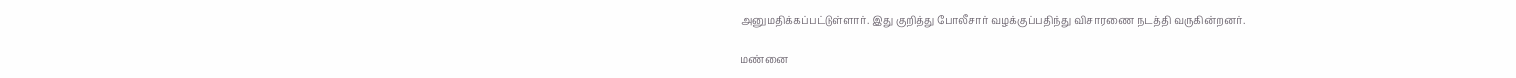அனுமதிக்கப்பட்டுள்ளார். இது குறித்து போலீசார் வழக்குப்பதிந்து விசாரணை நடத்தி வருகின்றனர்.

மண்னை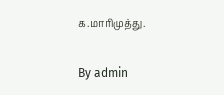க.மாரிமுத்து.

By admin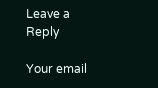Leave a Reply

Your email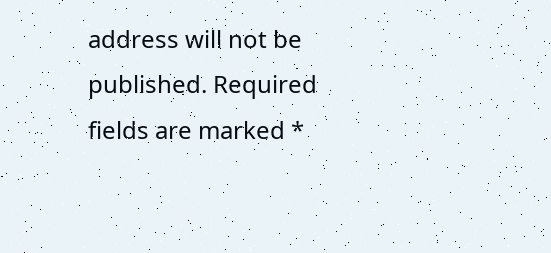address will not be published. Required fields are marked *